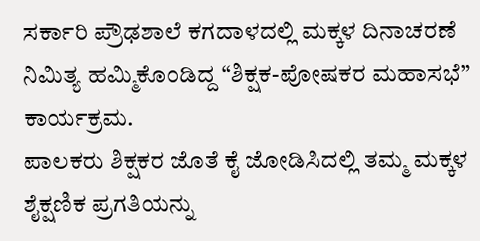ಸರ್ಕಾರಿ ಪ್ರೌಢಶಾಲೆ ಕಗದಾಳದಲ್ಲಿ ಮಕ್ಕಳ ದಿನಾಚರಣೆ ನಿಮಿತ್ಯ ಹಮ್ಮಿಕೊಂಡಿದ್ದ “ಶಿಕ್ಷಕ-ಪೋಷಕರ ಮಹಾಸಭೆ” ಕಾರ್ಯಕ್ರಮ.
ಪಾಲಕರು ಶಿಕ್ಷಕರ ಜೊತೆ ಕೈ ಜೋಡಿಸಿದಲ್ಲಿ ತಮ್ಮ ಮಕ್ಕಳ ಶೈಕ್ಷಣಿಕ ಪ್ರಗತಿಯನ್ನು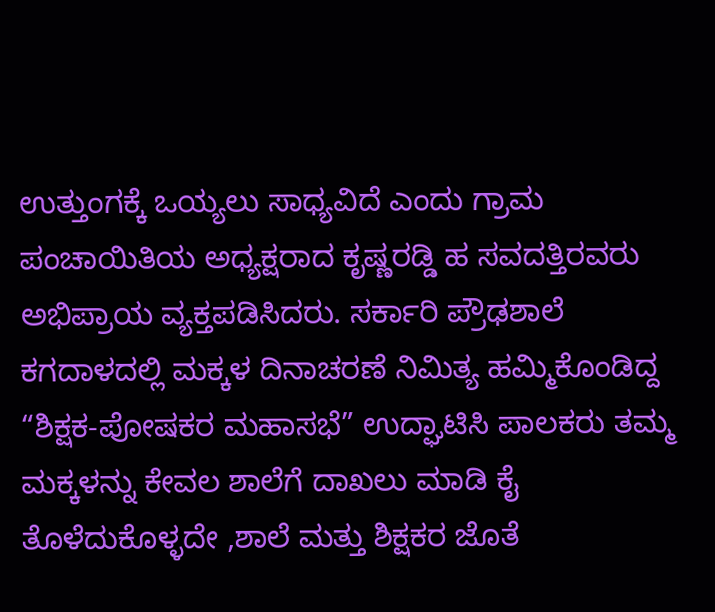ಉತ್ತುಂಗಕ್ಕೆ ಒಯ್ಯಲು ಸಾಧ್ಯವಿದೆ ಎಂದು ಗ್ರಾಮ ಪಂಚಾಯಿತಿಯ ಅಧ್ಯಕ್ಷರಾದ ಕೃಷ್ಣರಡ್ಡಿ ಹ ಸವದತ್ತಿರವರು ಅಭಿಪ್ರಾಯ ವ್ಯಕ್ತಪಡಿಸಿದರು. ಸರ್ಕಾರಿ ಪ್ರೌಢಶಾಲೆ ಕಗದಾಳದಲ್ಲಿ ಮಕ್ಕಳ ದಿನಾಚರಣೆ ನಿಮಿತ್ಯ ಹಮ್ಮಿಕೊಂಡಿದ್ದ “ಶಿಕ್ಷಕ-ಪೋಷಕರ ಮಹಾಸಭೆ” ಉದ್ಘಾಟಿಸಿ ಪಾಲಕರು ತಮ್ಮ ಮಕ್ಕಳನ್ನು ಕೇವಲ ಶಾಲೆಗೆ ದಾಖಲು ಮಾಡಿ ಕೈ ತೊಳೆದುಕೊಳ್ಳದೇ ,ಶಾಲೆ ಮತ್ತು ಶಿಕ್ಷಕರ ಜೊತೆ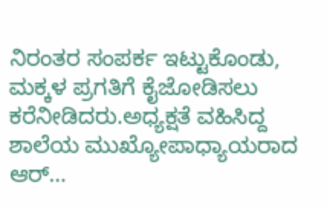ನಿರಂತರ ಸಂಪರ್ಕ ಇಟ್ಟುಕೊಂಡು, ಮಕ್ಕಳ ಪ್ರಗತಿಗೆ ಕೈಜೋಡಿಸಲು ಕರೆನೀಡಿದರು.ಅಧ್ಯಕ್ಷತೆ ವಹಿಸಿದ್ದ ಶಾಲೆಯ ಮುಖ್ಯೋಪಾಧ್ಯಾಯರಾದ ಆರ್…